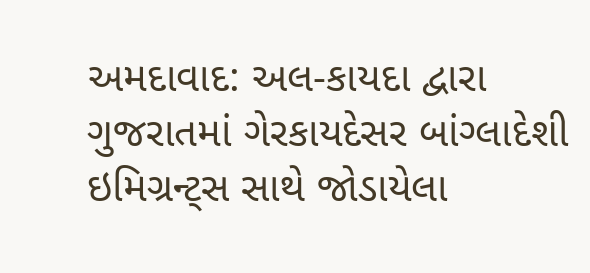અમદાવાદ: અલ-કાયદા દ્વારા ગુજરાતમાં ગેરકાયદેસર બાંગ્લાદેશી ઇમિગ્રન્ટ્સ સાથે જોડાયેલા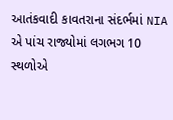આતંકવાદી કાવતરાના સંદર્ભમાં NIA એ પાંચ રાજ્યોમાં લગભગ 10 સ્થળોએ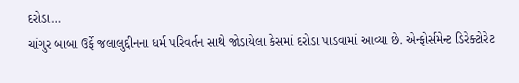દરોડા…
ચાંગુર બાબા ઉર્ફે જલાલુદ્દીનના ધર્મ પરિવર્તન સાથે જોડાયેલા કેસમાં દરોડા પાડવામાં આવ્યા છે. એન્ફોર્સમેન્ટ ડિરેક્ટોરેટ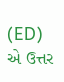(ED) એ ઉત્તર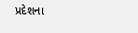પ્રદેશના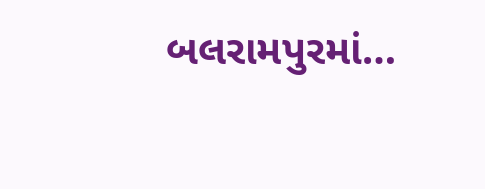બલરામપુરમાં…